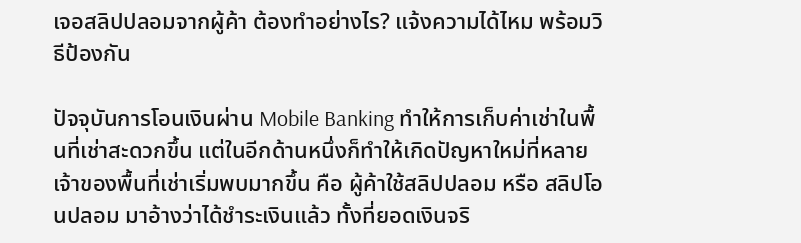เจอสลิปปลอมจากผู้ค้า ต้องทำอย่างไร? แจ้งความได้ไหม พร้อมวิธีป้องกัน

ปัจจุบันการโอนเงินผ่าน Mobile Banking ทำให้การเก็บค่าเช่าในพื้นที่เช่าสะดวกขึ้น แต่ในอีกด้านหนึ่งก็ทำให้เกิดปัญหาใหม่ที่หลายเจ้าของพื้นที่เช่าเริ่มพบมากขึ้น คือ ผู้ค้าใช้สลิปปลอม หรือ สลิปโอนปลอม มาอ้างว่าได้ชำระเงินแล้ว ทั้งที่ยอดเงินจริ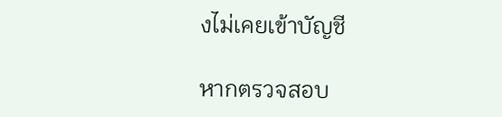งไม่เคยเข้าบัญชี

หากตรวจสอบ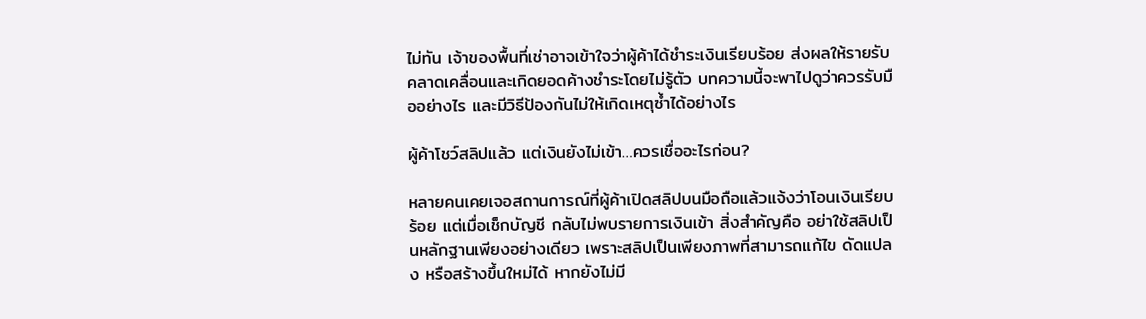ไม่ทัน เจ้าของพื้นที่เช่าอาจเข้าใจว่าผู้ค้าได้ชำระเงินเรียบร้อย ส่งผลให้รายรับคลาดเคลื่อนและเกิดยอดค้างชำระโดยไม่รู้ตัว บทความนี้จะพาไปดูว่าควรรับมืออย่างไร และมีวิธีป้องกันไม่ให้เกิดเหตุซ้ำได้อย่างไร

ผู้ค้าโชว์สลิปแล้ว แต่เงินยังไม่เข้า…ควรเชื่ออะไรก่อน?

หลายคนเคยเจอสถานการณ์ที่ผู้ค้าเปิดสลิปบนมือถือแล้วแจ้งว่าโอนเงินเรียบร้อย แต่เมื่อเช็กบัญชี กลับไม่พบรายการเงินเข้า สิ่งสำคัญคือ อย่าใช้สลิปเป็นหลักฐานเพียงอย่างเดียว เพราะสลิปเป็นเพียงภาพที่สามารถแก้ไข ดัดแปลง หรือสร้างขึ้นใหม่ได้ หากยังไม่มี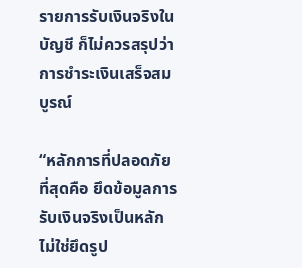รายการรับเงินจริงในบัญชี ก็ไม่ควรสรุปว่าการชำระเงินเสร็จสมบูรณ์

“หลักการที่ปลอดภัยที่สุดคือ ยึดข้อมูลการรับเงินจริงเป็นหลัก ไม่ใช่ยึดรูป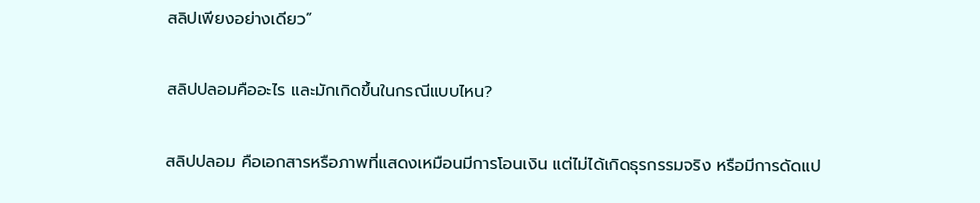สลิปเพียงอย่างเดียว”

สลิปปลอมคืออะไร และมักเกิดขึ้นในกรณีแบบไหน?

สลิปปลอม คือเอกสารหรือภาพที่แสดงเหมือนมีการโอนเงิน แต่ไม่ได้เกิดธุรกรรมจริง หรือมีการดัดแป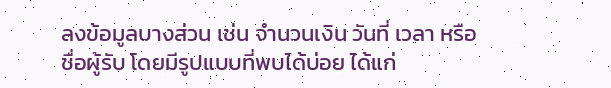ลงข้อมูลบางส่วน เช่น จำนวนเงิน วันที่ เวลา หรือชื่อผู้รับ โดยมีรูปแบบที่พบได้บ่อย ได้แก่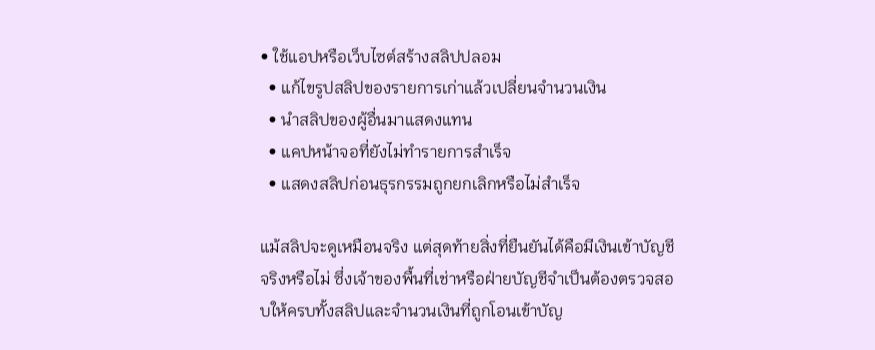• ใช้แอปหรือเว็บไซต์สร้างสลิปปลอม
  • แก้ไขรูปสลิปของรายการเก่าแล้วเปลี่ยนจำนวนเงิน
  • นำสลิปของผู้อื่นมาแสดงแทน
  • แคปหน้าจอที่ยังไม่ทำรายการสำเร็จ
  • แสดงสลิปก่อนธุรกรรมถูกยกเลิกหรือไม่สำเร็จ

แม้สลิปจะดูเหมือนจริง แต่สุดท้ายสิ่งที่ยืนยันได้คือมีเงินเข้าบัญชีจริงหรือไม่ ซึ่งเจ้าของพื้นที่เช่าหรือฝ่ายบัญชีจำเป็นต้องตรวจสอบให้ครบทั้งสลิปและจำนวนเงินที่ถูกโอนเข้าบัญ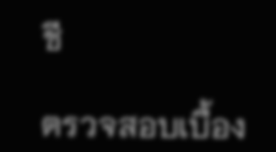ชี

ตรวจสอบเบื้อง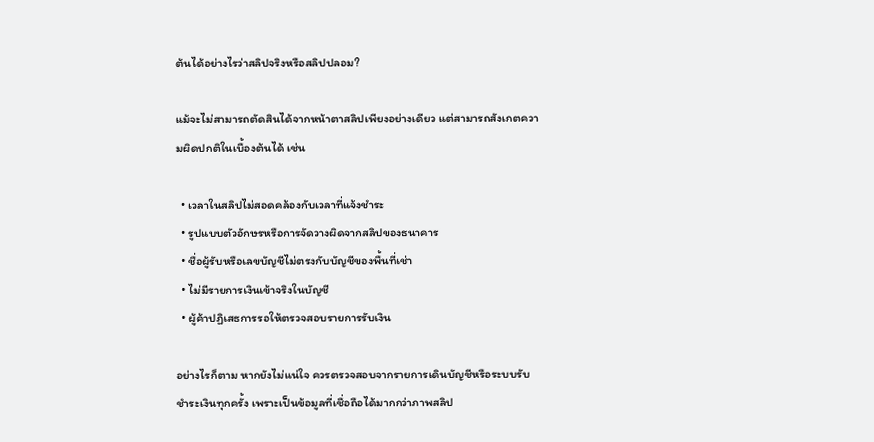ต้นได้อย่างไรว่าสลิปจริงหรือสลิปปลอม?

แม้จะไม่สามารถตัดสินได้จากหน้าตาสลิปเพียงอย่างเดียว แต่สามารถสังเกตความผิดปกติในเบื้องต้นได้ เช่น

  • เวลาในสลิปไม่สอดคล้องกับเวลาที่แจ้งชำระ
  • รูปแบบตัวอักษรหรือการจัดวางผิดจากสลิปของธนาคาร
  • ชื่อผู้รับหรือเลขบัญชีไม่ตรงกับบัญชีของพื้นที่เช่า
  • ไม่มีรายการเงินเข้าจริงในบัญชี
  • ผู้ค้าปฏิเสธการรอให้ตรวจสอบรายการรับเงิน

อย่างไรก็ตาม หากยังไม่แน่ใจ ควรตรวจสอบจากรายการเดินบัญชีหรือระบบรับชำระเงินทุกครั้ง เพราะเป็นข้อมูลที่เชื่อถือได้มากกว่าภาพสลิป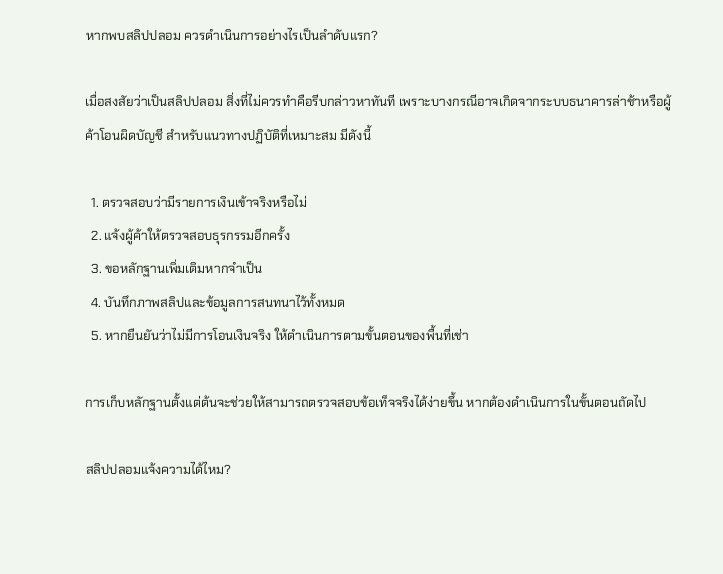หากพบสลิปปลอม ควรดำเนินการอย่างไรเป็นลำดับแรก?

เมื่อสงสัยว่าเป็นสลิปปลอม สิ่งที่ไม่ควรทำคือรีบกล่าวหาทันที เพราะบางกรณีอาจเกิดจากระบบธนาคารล่าช้าหรือผู้ค้าโอนผิดบัญชี สำหรับแนวทางปฏิบัติที่เหมาะสม มีดังนี้

  1. ตรวจสอบว่ามีรายการเงินเข้าจริงหรือไม่
  2. แจ้งผู้ค้าให้ตรวจสอบธุรกรรมอีกครั้ง
  3. ขอหลักฐานเพิ่มเติมหากจำเป็น
  4. บันทึกภาพสลิปและข้อมูลการสนทนาไว้ทั้งหมด
  5. หากยืนยันว่าไม่มีการโอนเงินจริง ให้ดำเนินการตามขั้นตอนของพื้นที่เช่า

การเก็บหลักฐานตั้งแต่ต้นจะช่วยให้สามารถตรวจสอบข้อเท็จจริงได้ง่ายขึ้น หากต้องดำเนินการในขั้นตอนถัดไป

สลิปปลอมแจ้งความได้ไหม?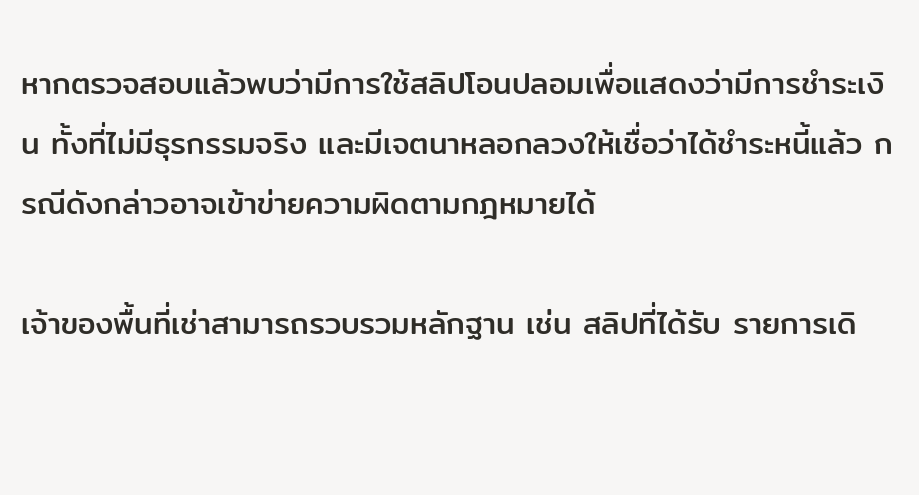หากตรวจสอบแล้วพบว่ามีการใช้สลิปโอนปลอมเพื่อแสดงว่ามีการชำระเงิน ทั้งที่ไม่มีธุรกรรมจริง และมีเจตนาหลอกลวงให้เชื่อว่าได้ชำระหนี้แล้ว กรณีดังกล่าวอาจเข้าข่ายความผิดตามกฎหมายได้

เจ้าของพื้นที่เช่าสามารถรวบรวมหลักฐาน เช่น สลิปที่ได้รับ รายการเดิ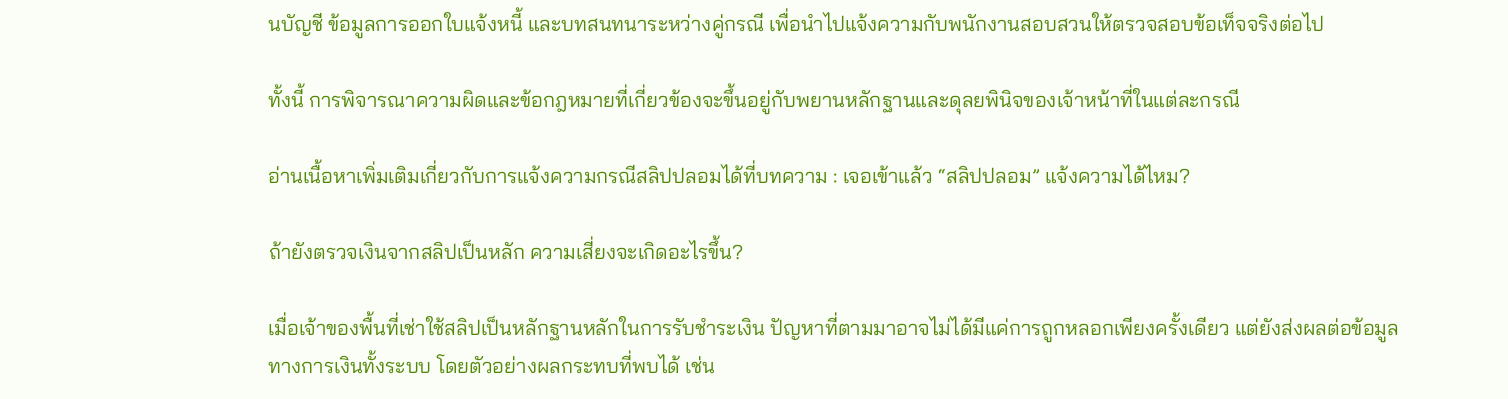นบัญชี ข้อมูลการออกใบแจ้งหนี้ และบทสนทนาระหว่างคู่กรณี เพื่อนำไปแจ้งความกับพนักงานสอบสวนให้ตรวจสอบข้อเท็จจริงต่อไป

ทั้งนี้ การพิจารณาความผิดและข้อกฎหมายที่เกี่ยวข้องจะขึ้นอยู่กับพยานหลักฐานและดุลยพินิจของเจ้าหน้าที่ในแต่ละกรณี

อ่านเนื้อหาเพิ่มเติมเกี่ยวกับการแจ้งความกรณีสลิปปลอมได้ที่บทความ : เจอเข้าแล้ว “สลิปปลอม” แจ้งความได้ไหม?

ถ้ายังตรวจเงินจากสลิปเป็นหลัก ความเสี่ยงจะเกิดอะไรขึ้น?

เมื่อเจ้าของพื้นที่เช่าใช้สลิปเป็นหลักฐานหลักในการรับชำระเงิน ปัญหาที่ตามมาอาจไม่ได้มีแค่การถูกหลอกเพียงครั้งเดียว แต่ยังส่งผลต่อข้อมูลทางการเงินทั้งระบบ โดยตัวอย่างผลกระทบที่พบได้ เช่น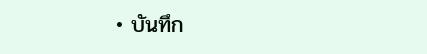• บันทึก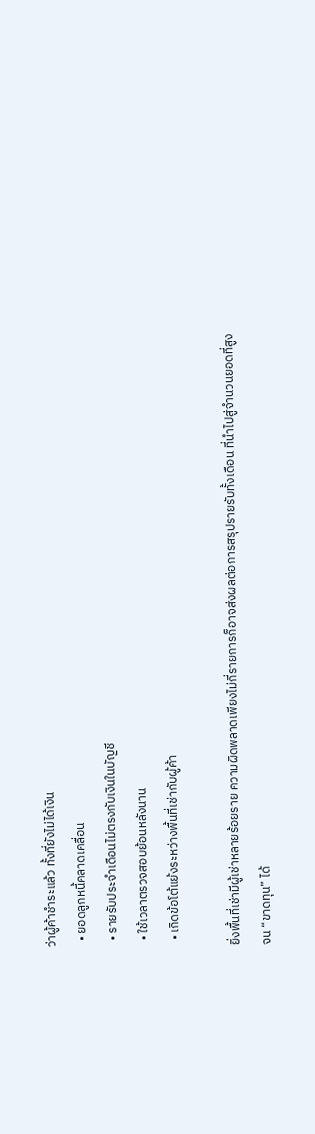ว่าผู้ค้าชำระแล้ว ทั้งที่ยังไม่ได้เงิน
  • ยอดลูกหนี้คลาดเคลื่อน
  • รายรับประจำเดือนไม่ตรงกับเงินในบัญชี
  • ใช้เวลาตรวจสอบย้อนหลังนาน
  • เกิดข้อโต้แย้งระหว่างพื้นที่เช่ากับผู้ค้า

ยิ่งพื้นที่เช่ามีผู้เช่าหลายร้อยราย ความผิดพลาดเพียงไม่กี่รายการก็อาจส่งผลต่อการสรุปรายรับทั้งเดือน ที่นำไปสู่จำนวนยอดที่สูงจน “ขาดทุน” ได้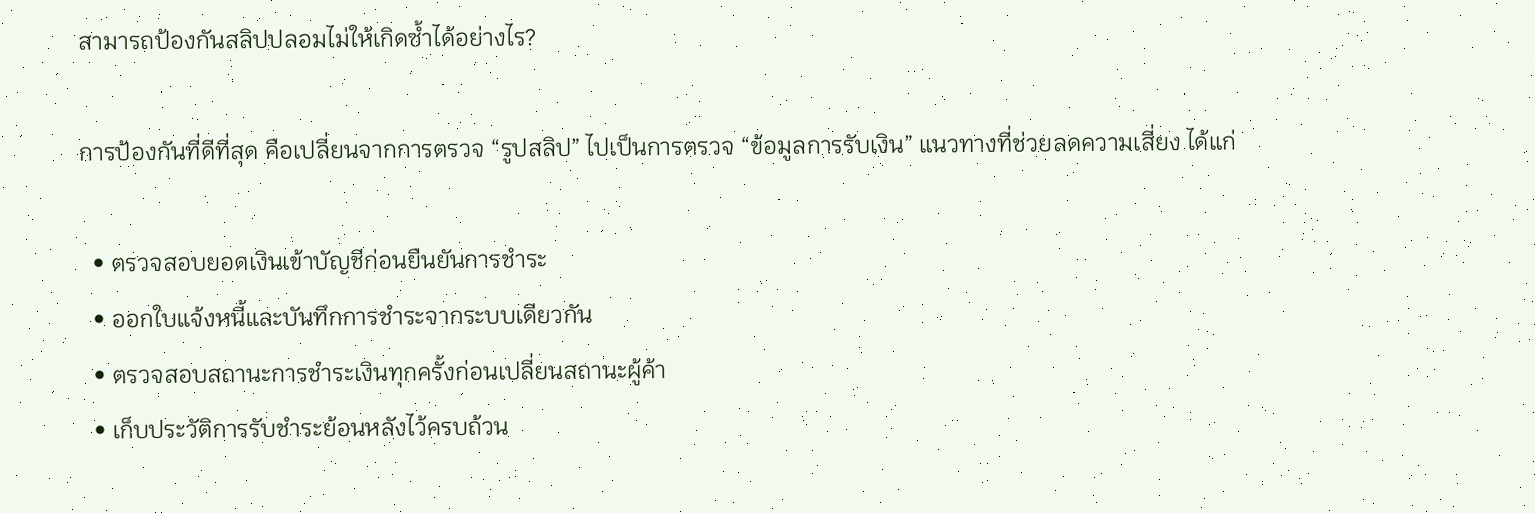สามารถป้องกันสลิปปลอมไม่ให้เกิดซ้ำได้อย่างไร?

การป้องกันที่ดีที่สุด คือเปลี่ยนจากการตรวจ “รูปสลิป” ไปเป็นการตรวจ “ข้อมูลการรับเงิน” แนวทางที่ช่วยลดความเสี่ยง ได้แก่

  • ตรวจสอบยอดเงินเข้าบัญชีก่อนยืนยันการชำระ
  • ออกใบแจ้งหนี้และบันทึกการชำระจากระบบเดียวกัน
  • ตรวจสอบสถานะการชำระเงินทุกครั้งก่อนเปลี่ยนสถานะผู้ค้า
  • เก็บประวัติการรับชำระย้อนหลังไว้ครบถ้วน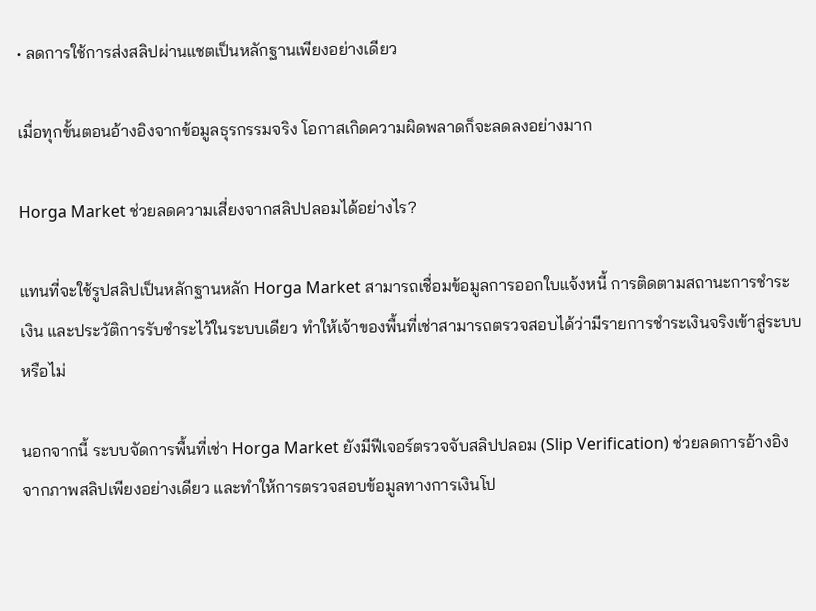• ลดการใช้การส่งสลิปผ่านแชตเป็นหลักฐานเพียงอย่างเดียว

เมื่อทุกขั้นตอนอ้างอิงจากข้อมูลธุรกรรมจริง โอกาสเกิดความผิดพลาดก็จะลดลงอย่างมาก

Horga Market ช่วยลดความเสี่ยงจากสลิปปลอมได้อย่างไร?

แทนที่จะใช้รูปสลิปเป็นหลักฐานหลัก Horga Market สามารถเชื่อมข้อมูลการออกใบแจ้งหนี้ การติดตามสถานะการชำระเงิน และประวัติการรับชำระไว้ในระบบเดียว ทำให้เจ้าของพื้นที่เช่าสามารถตรวจสอบได้ว่ามีรายการชำระเงินจริงเข้าสู่ระบบหรือไม่

นอกจากนี้ ระบบจัดการพื้นที่เช่า Horga Market ยังมีฟีเจอร์ตรวจจับสลิปปลอม (Slip Verification) ช่วยลดการอ้างอิงจากภาพสลิปเพียงอย่างเดียว และทำให้การตรวจสอบข้อมูลทางการเงินโป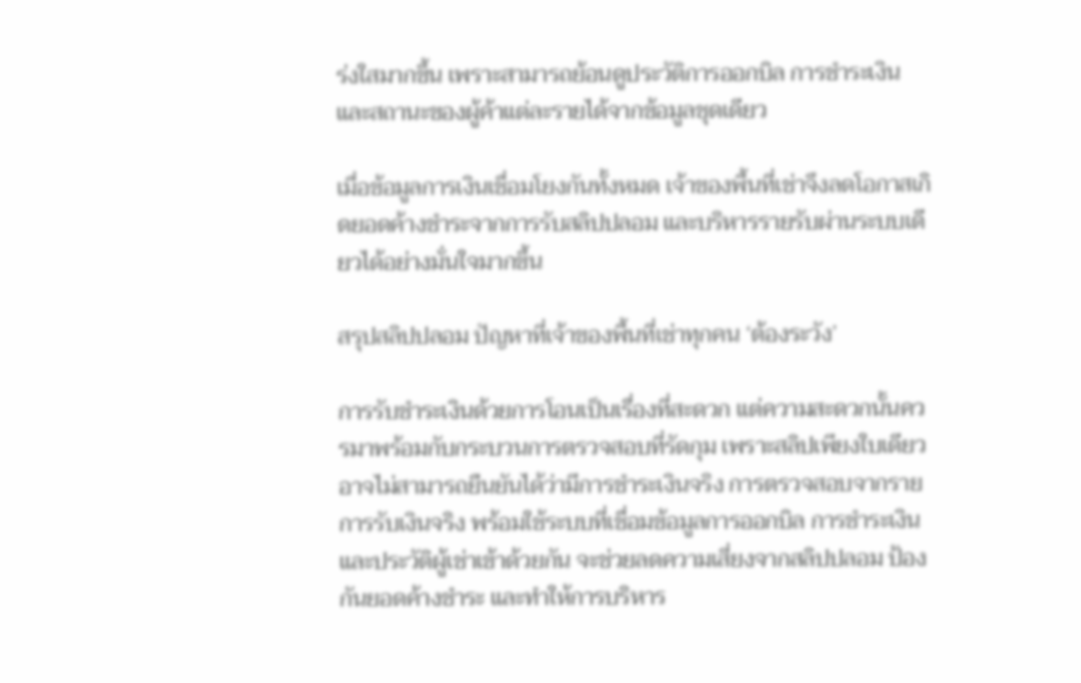ร่งใสมากขึ้น เพราะสามารถย้อนดูประวัติการออกบิล การชำระเงิน และสถานะของผู้ค้าแต่ละรายได้จากข้อมูลชุดเดียว

เมื่อข้อมูลการเงินเชื่อมโยงกันทั้งหมด เจ้าของพื้นที่เช่าจึงลดโอกาสเกิดยอดค้างชำระจากการรับสลิปปลอม และบริหารรายรับผ่านระบบเดียวได้อย่างมั่นใจมากขึ้น

สรุปสลิปปลอม ปัญหาที่เจ้าของพื้นที่เช่าทุกคน ‘ต้องระวัง’

การรับชำระเงินด้วยการโอนเป็นเรื่องที่สะดวก แต่ความสะดวกนั้นควรมาพร้อมกับกระบวนการตรวจสอบที่รัดกุม เพราะสลิปเพียงใบเดียวอาจไม่สามารถยืนยันได้ว่ามีการชำระเงินจริง การตรวจสอบจากรายการรับเงินจริง พร้อมใช้ระบบที่เชื่อมข้อมูลการออกบิล การชำระเงิน และประวัติผู้เช่าเข้าด้วยกัน จะช่วยลดความเสี่ยงจากสลิปปลอม ป้องกันยอดค้างชำระ และทำให้การบริหาร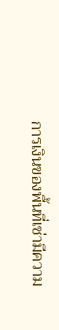การเงินของพื้นที่เช่ามีความ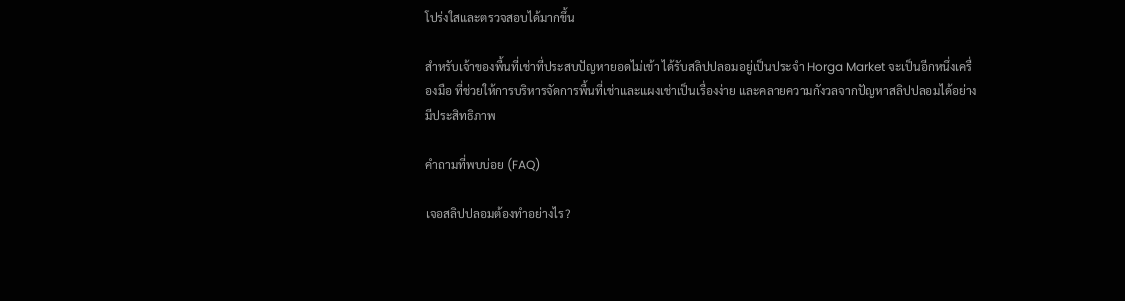โปร่งใสและตรวจสอบได้มากขึ้น

สำหรับเจ้าของพื้นที่เช่าที่ประสบปัญหายอดไม่เข้า ได้รับสลิปปลอมอยู่เป็นประจำ Horga Market จะเป็นอีกหนึ่งเครื่องมือ ที่ช่วยให้การบริหารจัดการพื้นที่เช่าและแผงเช่าเป็นเรื่องง่าย และคลายความกังวลจากปัญหาสลิปปลอมได้อย่างมีประสิทธิภาพ

คำถามที่พบบ่อย (FAQ)

เจอสลิปปลอมต้องทำอย่างไร?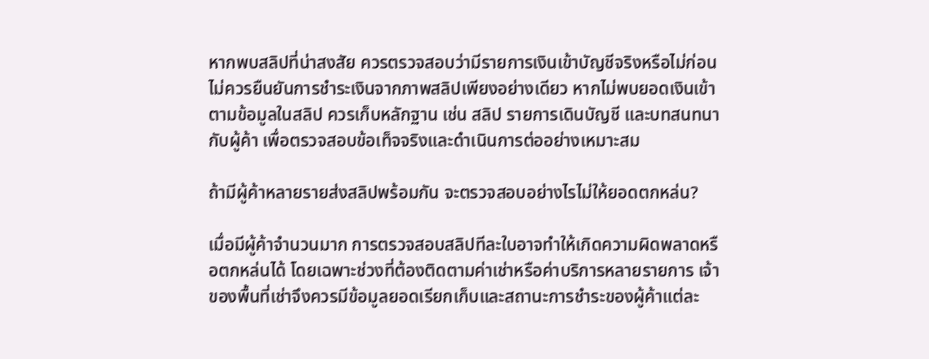หากพบสลิปที่น่าสงสัย ควรตรวจสอบว่ามีรายการเงินเข้าบัญชีจริงหรือไม่ก่อน ไม่ควรยืนยันการชำระเงินจากภาพสลิปเพียงอย่างเดียว หากไม่พบยอดเงินเข้าตามข้อมูลในสลิป ควรเก็บหลักฐาน เช่น สลิป รายการเดินบัญชี และบทสนทนากับผู้ค้า เพื่อตรวจสอบข้อเท็จจริงและดำเนินการต่ออย่างเหมาะสม

ถ้ามีผู้ค้าหลายรายส่งสลิปพร้อมกัน จะตรวจสอบอย่างไรไม่ให้ยอดตกหล่น?

เมื่อมีผู้ค้าจำนวนมาก การตรวจสอบสลิปทีละใบอาจทำให้เกิดความผิดพลาดหรือตกหล่นได้ โดยเฉพาะช่วงที่ต้องติดตามค่าเช่าหรือค่าบริการหลายรายการ เจ้าของพื้นที่เช่าจึงควรมีข้อมูลยอดเรียกเก็บและสถานะการชำระของผู้ค้าแต่ละ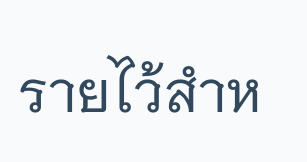รายไว้สำห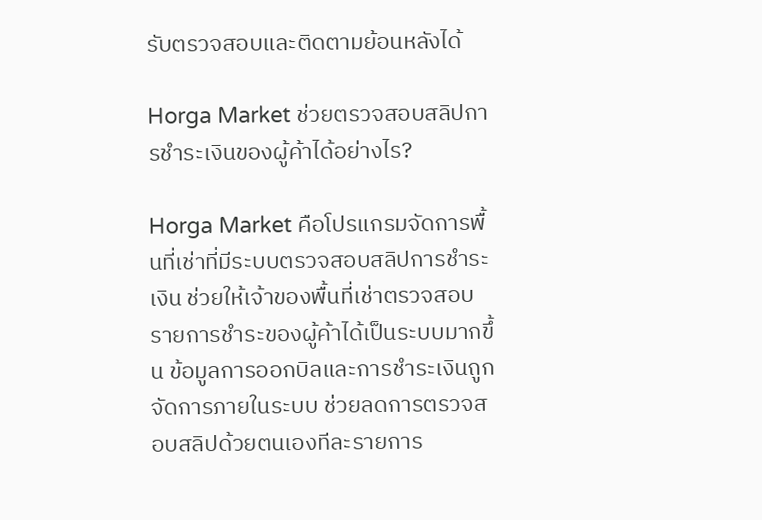รับตรวจสอบและติดตามย้อนหลังได้

Horga Market ช่วยตรวจสอบสลิปการชำระเงินของผู้ค้าได้อย่างไร?

Horga Market คือโปรแกรมจัดการพื้นที่เช่าที่มีระบบตรวจสอบสลิปการชำระเงิน ช่วยให้เจ้าของพื้นที่เช่าตรวจสอบรายการชำระของผู้ค้าได้เป็นระบบมากขึ้น ข้อมูลการออกบิลและการชำระเงินถูกจัดการภายในระบบ ช่วยลดการตรวจสอบสลิปด้วยตนเองทีละรายการ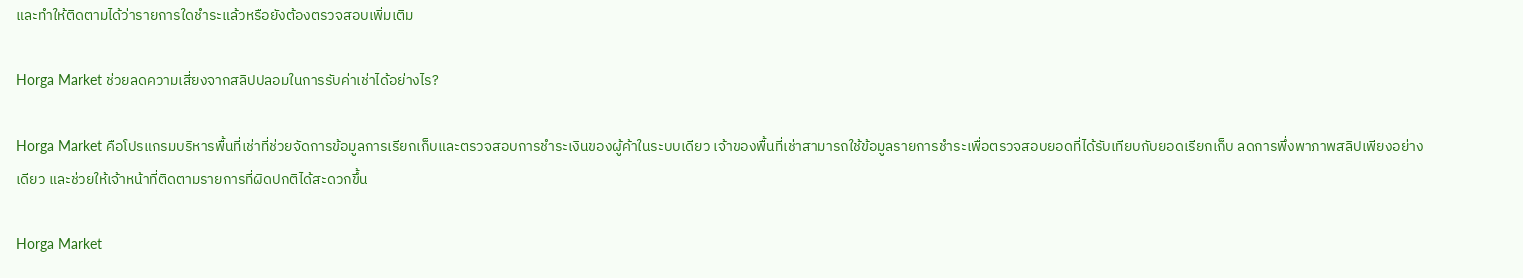และทำให้ติดตามได้ว่ารายการใดชำระแล้วหรือยังต้องตรวจสอบเพิ่มเติม

Horga Market ช่วยลดความเสี่ยงจากสลิปปลอมในการรับค่าเช่าได้อย่างไร?

Horga Market คือโปรแกรมบริหารพื้นที่เช่าที่ช่วยจัดการข้อมูลการเรียกเก็บและตรวจสอบการชำระเงินของผู้ค้าในระบบเดียว เจ้าของพื้นที่เช่าสามารถใช้ข้อมูลรายการชำระเพื่อตรวจสอบยอดที่ได้รับเทียบกับยอดเรียกเก็บ ลดการพึ่งพาภาพสลิปเพียงอย่างเดียว และช่วยให้เจ้าหน้าที่ติดตามรายการที่ผิดปกติได้สะดวกขึ้น

Horga Market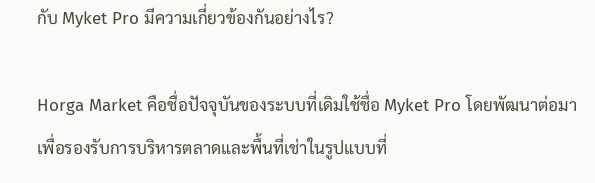กับ Myket Pro มีความเกี่ยวข้องกันอย่างไร?

Horga Market คือชื่อปัจจุบันของระบบที่เดิมใช้ชื่อ Myket Pro โดยพัฒนาต่อมาเพื่อรองรับการบริหารตลาดและพื้นที่เช่าในรูปแบบที่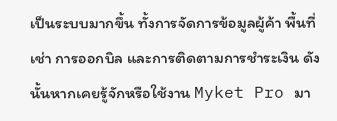เป็นระบบมากขึ้น ทั้งการจัดการข้อมูลผู้ค้า พื้นที่เช่า การออกบิล และการติดตามการชำระเงิน ดังนั้นหากเคยรู้จักหรือใช้งาน Myket Pro มา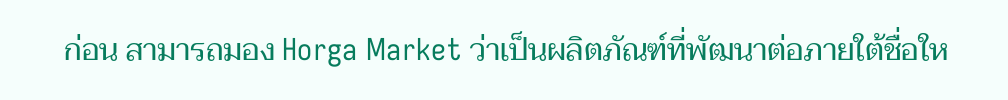ก่อน สามารถมอง Horga Market ว่าเป็นผลิตภัณฑ์ที่พัฒนาต่อภายใต้ชื่อให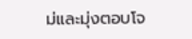ม่และมุ่งตอบโจ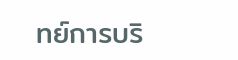ทย์การบริ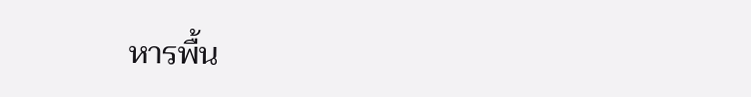หารพื้น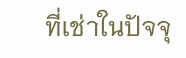ที่เช่าในปัจจุ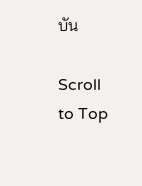บัน

Scroll to Top